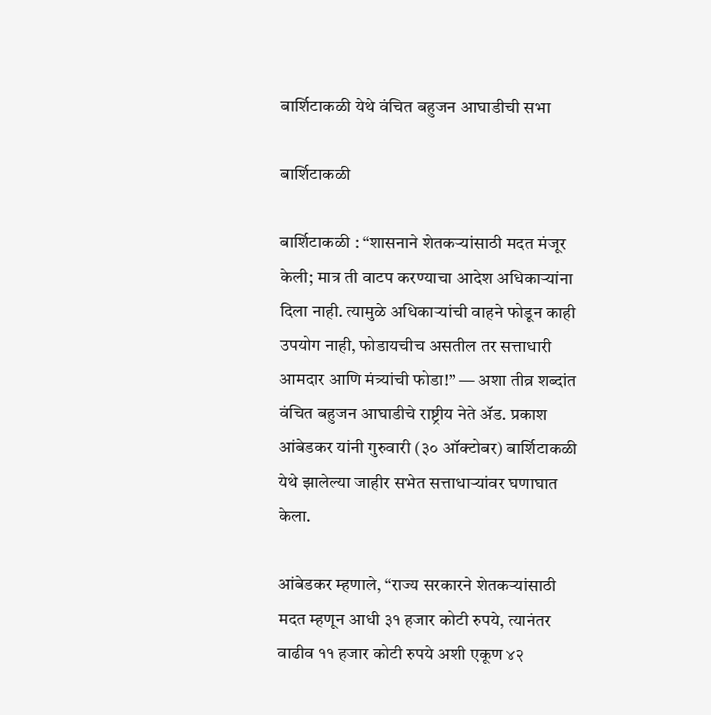बार्शिटाकळी येथे वंचित बहुजन आघाडीची सभा

बार्शिटाकळी

बार्शिटाकळी : “शासनाने शेतकऱ्यांसाठी मदत मंजूर केली; मात्र ती वाटप करण्याचा आदेश अधिकाऱ्यांना दिला नाही. त्यामुळे अधिकाऱ्यांची वाहने फोडून काही उपयोग नाही, फोडायचीच असतील तर सत्ताधारी आमदार आणि मंत्र्यांची फोडा!” — अशा तीव्र शब्दांत वंचित बहुजन आघाडीचे राष्ट्रीय नेते ॲड. प्रकाश आंबेडकर यांनी गुरुवारी (३० ऑक्टोबर) बार्शिटाकळी येथे झालेल्या जाहीर सभेत सत्ताधाऱ्यांवर घणाघात केला.

आंबेडकर म्हणाले, “राज्य सरकारने शेतकऱ्यांसाठी मदत म्हणून आधी ३१ हजार कोटी रुपये, त्यानंतर वाढीव ११ हजार कोटी रुपये अशी एकूण ४२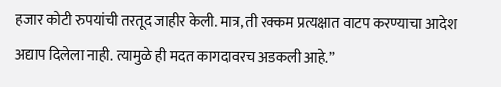हजार कोटी रुपयांची तरतूद जाहीर केली. मात्र, ती रक्कम प्रत्यक्षात वाटप करण्याचा आदेश अद्याप दिलेला नाही. त्यामुळे ही मदत कागदावरच अडकली आहे.”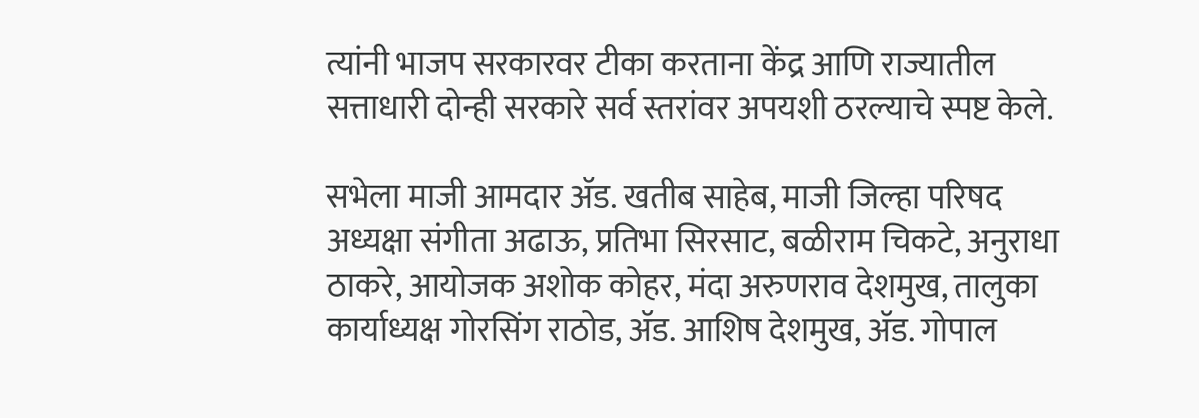त्यांनी भाजप सरकारवर टीका करताना केंद्र आणि राज्यातील सत्ताधारी दोन्ही सरकारे सर्व स्तरांवर अपयशी ठरल्याचे स्पष्ट केले.

सभेला माजी आमदार ॲड. खतीब साहेब, माजी जिल्हा परिषद अध्यक्षा संगीता अढाऊ, प्रतिभा सिरसाट, बळीराम चिकटे, अनुराधा ठाकरे, आयोजक अशोक कोहर, मंदा अरुणराव देशमुख, तालुका कार्याध्यक्ष गोरसिंग राठोड, ॲड. आशिष देशमुख, ॲड. गोपाल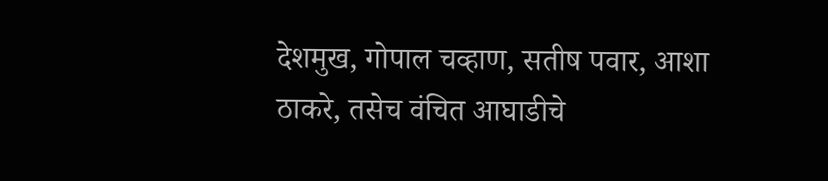देशमुख, गोपाल चव्हाण, सतीष पवार, आशा ठाकरे, तसेच वंचित आघाडीचे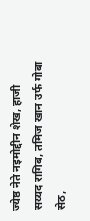ज्येष्ठ नेते नइमोद्दीन शेख, हाजी सय्यद रागिब, तमिज खान उर्फ गोबा सेठ,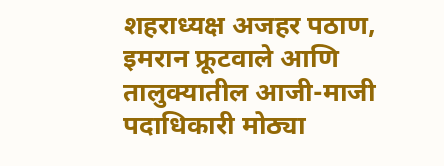शहराध्यक्ष अजहर पठाण, इमरान फ्रूटवाले आणि तालुक्यातील आजी-माजी पदाधिकारी मोठ्या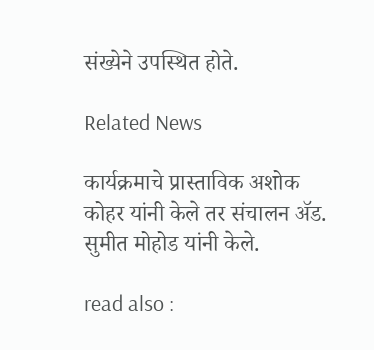संख्येने उपस्थित होते.

Related News

कार्यक्रमाचे प्रास्ताविक अशोक कोहर यांनी केले तर संचालन ॲड. सुमीत मोहोड यांनी केले.

read also :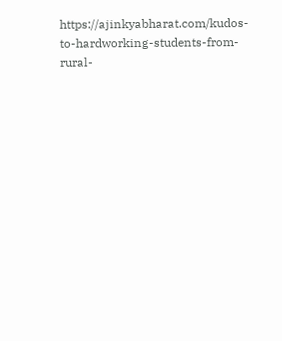https://ajinkyabharat.com/kudos-to-hardworking-students-from-rural-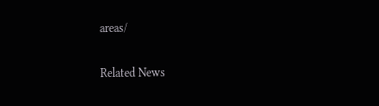areas/

Related News